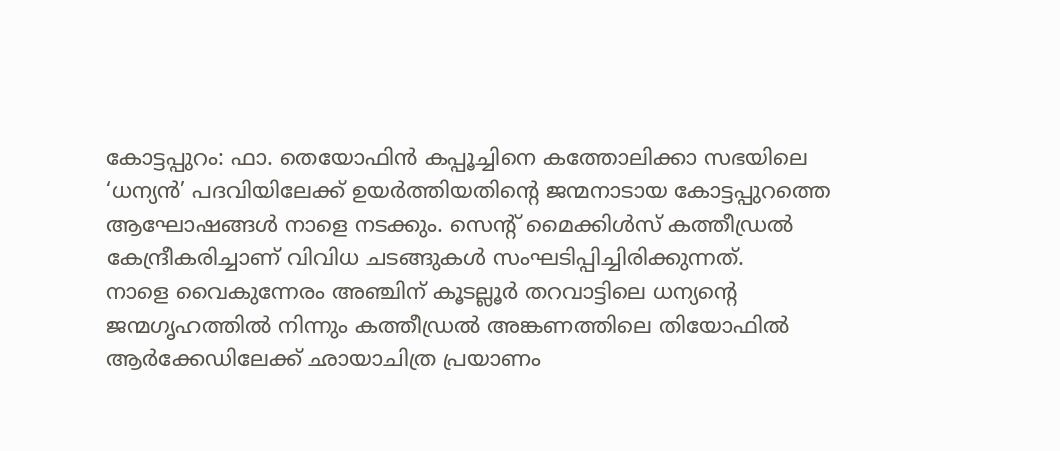കോട്ടപ്പുറം: ഫാ. തെയോഫിൻ കപ്പൂച്ചിനെ കത്തോലിക്കാ സഭയിലെ ‘ധന്യൻ’ പദവിയിലേക്ക് ഉയർത്തിയതിന്റെ ജന്മനാടായ കോട്ടപ്പുറത്തെ ആഘോഷങ്ങൾ നാളെ നടക്കും. സെന്റ് മൈക്കിൾസ് കത്തീഡ്രൽ കേന്ദ്രീകരിച്ചാണ് വിവിധ ചടങ്ങുകൾ സംഘടിപ്പിച്ചിരിക്കുന്നത്.
നാളെ വൈകുന്നേരം അഞ്ചിന് കൂടല്ലൂർ തറവാട്ടിലെ ധന്യന്റെ ജന്മഗൃഹത്തിൽ നിന്നും കത്തീഡ്രൽ അങ്കണത്തിലെ തിയോഫിൽ ആർക്കേഡിലേക്ക് ഛായാചിത്ര പ്രയാണം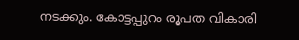നടക്കും. കോട്ടപ്പുറം രൂപത വികാരി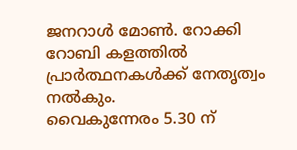ജനറാൾ മോൺ. റോക്കി റോബി കളത്തിൽ പ്രാർത്ഥനകൾക്ക് നേതൃത്വം നൽകും.
വൈകുന്നേരം 5.30 ന്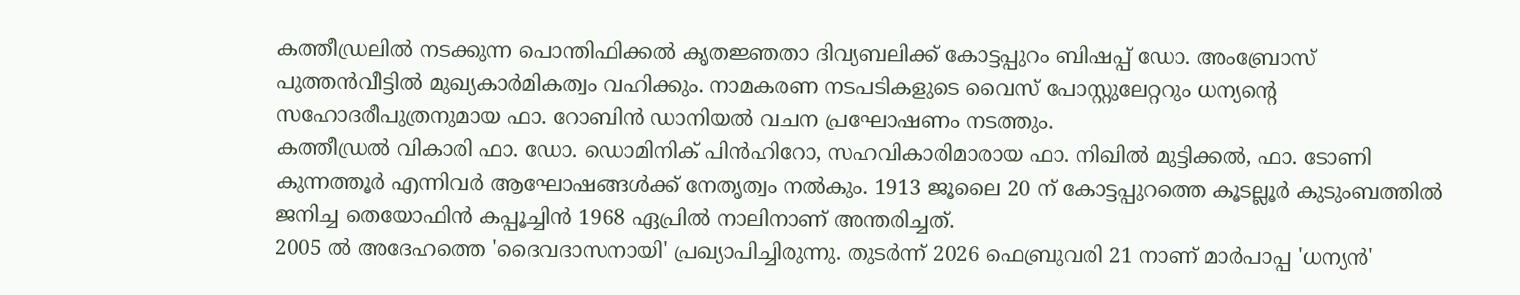കത്തീഡ്രലിൽ നടക്കുന്ന പൊന്തിഫിക്കൽ കൃതജ്ഞതാ ദിവ്യബലിക്ക് കോട്ടപ്പുറം ബിഷപ്പ് ഡോ. അംബ്രോസ് പുത്തൻവീട്ടിൽ മുഖ്യകാർമികത്വം വഹിക്കും. നാമകരണ നടപടികളുടെ വൈസ് പോസ്റ്റുലേറ്ററും ധന്യന്റെ സഹോദരീപുത്രനുമായ ഫാ. റോബിൻ ഡാനിയൽ വചന പ്രഘോഷണം നടത്തും.
കത്തീഡ്രൽ വികാരി ഫാ. ഡോ. ഡൊമിനിക് പിൻഹിറോ, സഹവികാരിമാരായ ഫാ. നിഖിൽ മുട്ടിക്കൽ, ഫാ. ടോണി കുന്നത്തൂർ എന്നിവർ ആഘോഷങ്ങൾക്ക് നേതൃത്വം നൽകും. 1913 ജൂലൈ 20 ന് കോട്ടപ്പുറത്തെ കൂടല്ലൂർ കുടുംബത്തിൽ ജനിച്ച തെയോഫിൻ കപ്പൂച്ചിൻ 1968 ഏപ്രിൽ നാലിനാണ് അന്തരിച്ചത്.
2005 ൽ അദേഹത്തെ 'ദൈവദാസനായി' പ്രഖ്യാപിച്ചിരുന്നു. തുടർന്ന് 2026 ഫെബ്രുവരി 21 നാണ് മാർപാപ്പ 'ധന്യൻ'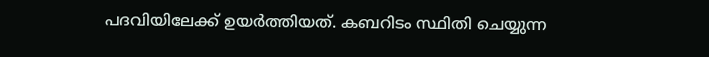പദവിയിലേക്ക് ഉയർത്തിയത്. കബറിടം സ്ഥിതി ചെയ്യുന്ന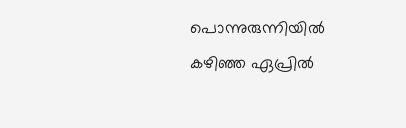പൊന്നുരുന്നിയിൽ കഴിഞ്ഞ ഏപ്രിൽ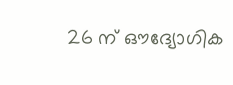26 ന് ഔദ്യോഗിക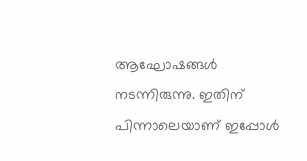ആഘോഷങ്ങൾ നടന്നിരുന്നു. ഇതിന് പിന്നാലെയാണ് ഇപ്പോൾ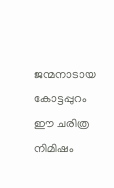ജന്മനാടായ കോട്ടപ്പുറം ഈ ചരിത്ര നിമിഷം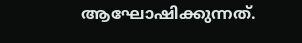ആഘോഷിക്കുന്നത്.